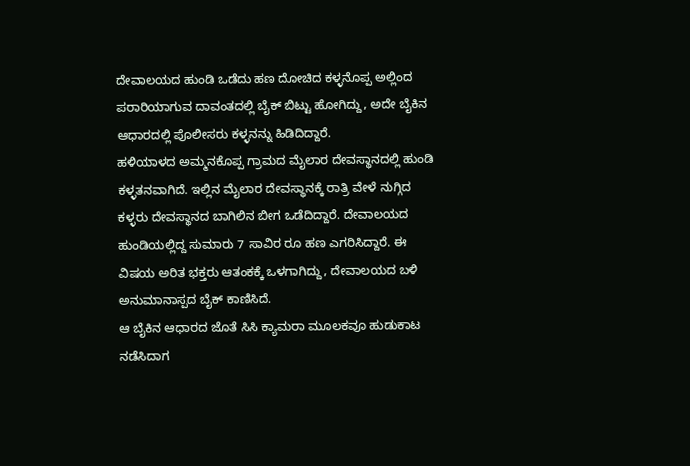ದೇವಾಲಯದ ಹುಂಡಿ ಒಡೆದು ಹಣ ದೋಚಿದ ಕಳ್ಳನೊಪ್ಪ ಅಲ್ಲಿಂದ ಪರಾರಿಯಾಗುವ ದಾವಂತದಲ್ಲಿ ಬೈಕ್ ಬಿಟ್ಟು ಹೋಗಿದ್ದು, ಅದೇ ಬೈಕಿನ ಆಧಾರದಲ್ಲಿ ಪೊಲೀಸರು ಕಳ್ಳನನ್ನು ಹಿಡಿದಿದ್ದಾರೆ.
ಹಳಿಯಾಳದ ಅಮ್ಮನಕೊಪ್ಪ ಗ್ರಾಮದ ಮೈಲಾರ ದೇವಸ್ಥಾನದಲ್ಲಿ ಹುಂಡಿ ಕಳ್ಳತನವಾಗಿದೆ. ಇಲ್ಲಿನ ಮೈಲಾರ ದೇವಸ್ಥಾನಕ್ಕೆ ರಾತ್ರಿ ವೇಳೆ ನುಗ್ಗಿದ ಕಳ್ಳರು ದೇವಸ್ಥಾನದ ಬಾಗಿಲಿನ ಬೀಗ ಒಡೆದಿದ್ದಾರೆ. ದೇವಾಲಯದ ಹುಂಡಿಯಲ್ಲಿದ್ದ ಸುಮಾರು 7 ಸಾವಿರ ರೂ ಹಣ ಎಗರಿಸಿದ್ದಾರೆ. ಈ ವಿಷಯ ಅರಿತ ಭಕ್ತರು ಆತಂಕಕ್ಕೆ ಒಳಗಾಗಿದ್ದು, ದೇವಾಲಯದ ಬಳಿ ಅನುಮಾನಾಸ್ಪದ ಬೈಕ್ ಕಾಣಿಸಿದೆ.
ಆ ಬೈಕಿನ ಆಧಾರದ ಜೊತೆ ಸಿಸಿ ಕ್ಯಾಮರಾ ಮೂಲಕವೂ ಹುಡುಕಾಟ ನಡೆಸಿದಾಗ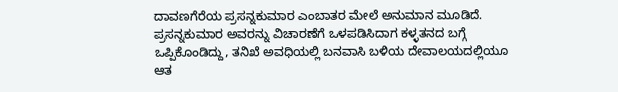ದಾವಣಗೆರೆಯ ಪ್ರಸನ್ನಕುಮಾರ ಎಂಬಾತರ ಮೇಲೆ ಅನುಮಾನ ಮೂಡಿದೆ. ಪ್ರಸನ್ನಕುಮಾರ ಅವರನ್ನು ವಿಚಾರಣೆಗೆ ಒಳಪಡಿಸಿದಾಗ ಕಳ್ಳತನದ ಬಗ್ಗೆ ಒಪ್ಪಿಕೊಂಡಿದ್ದು, ತನಿಖೆ ಅವಧಿಯಲ್ಲಿ ಬನವಾಸಿ ಬಳಿಯ ದೇವಾಲಯದಲ್ಲಿಯೂ ಆತ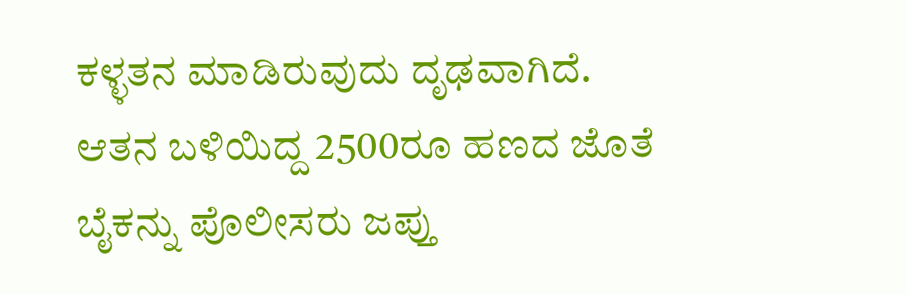ಕಳ್ಳತನ ಮಾಡಿರುವುದು ದೃಢವಾಗಿದೆ. ಆತನ ಬಳಿಯಿದ್ದ 2500ರೂ ಹಣದ ಜೊತೆ ಬೈಕನ್ನು ಪೊಲೀಸರು ಜಪ್ತು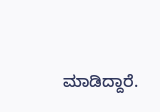ಮಾಡಿದ್ದಾರೆ.